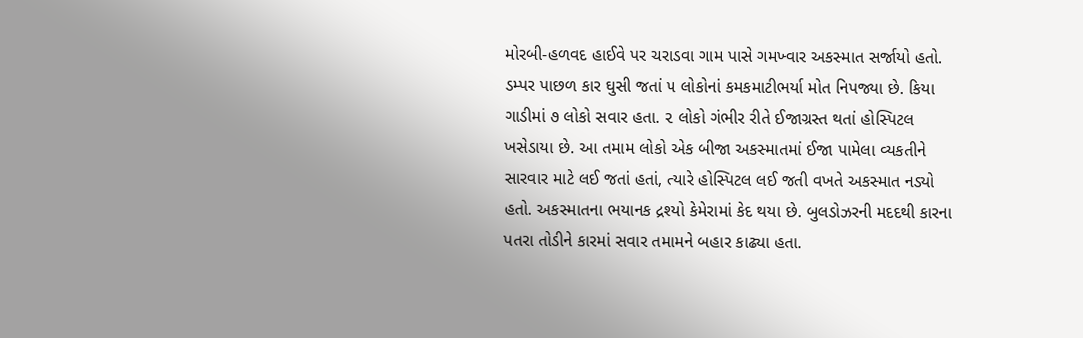મોરબી-હળવદ હાઈવે પર ચરાડવા ગામ પાસે ગમખ્વાર અકસ્માત સર્જાયો હતો. ડમ્પર પાછળ કાર ઘુસી જતાં ૫ લોકોનાં કમકમાટીભર્યા મોત નિપજ્યા છે. કિયા ગાડીમાં ૭ લોકો સવાર હતા. ૨ લોકો ગંભીર રીતે ઈજાગ્રસ્ત થતાં હોસ્પિટલ ખસેડાયા છે. આ તમામ લોકો એક બીજા અકસ્માતમાં ઈજા પામેલા વ્યકતીને સારવાર માટે લઈ જતાં હતાં, ત્યારે હોસ્પિટલ લઈ જતી વખતે અકસ્માત નડ્યો હતો. અકસ્માતના ભયાનક દ્રશ્યો કેમેરામાં કેદ થયા છે. બુલડોઝરની મદદથી કારના પતરા તોડીને કારમાં સવાર તમામને બહાર કાઢ્યા હતા.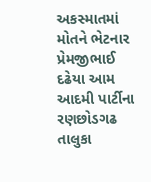અકસ્માતમાં મોતને ભેટનાર પ્રેમજીભાઈ દઢેયા આમ આદમી પાર્ટીના રણછોડગઢ તાલુકા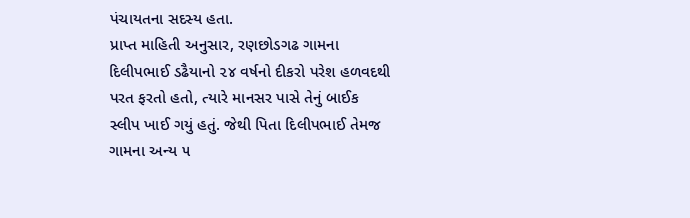પંચાયતના સદસ્ય હતા.
પ્રાપ્ત માહિતી અનુસાર, રણછોડગઢ ગામના દિલીપભાઈ ડઢૈયાનો ૨૪ વર્ષનો દીકરો પરેશ હળવદથી પરત ફરતો હતો, ત્યારે માનસર પાસે તેનું બાઈક સ્લીપ ખાઈ ગયું હતું. જેથી પિતા દિલીપભાઈ તેમજ ગામના અન્ય ૫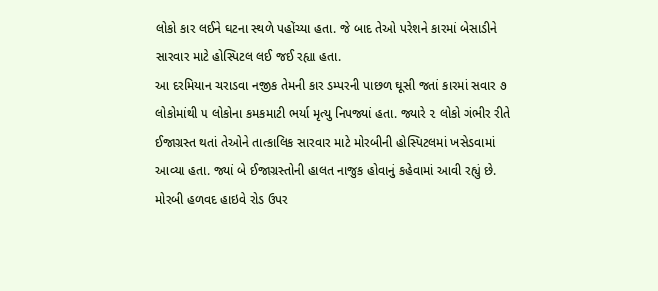લોકો કાર લઈને ઘટના સ્થળે પહોંચ્યા હતા. જે બાદ તેઓ પરેશને કારમાં બેસાડીને સારવાર માટે હોસ્પિટલ લઈ જઈ રહ્યા હતા.
આ દરમિયાન ચરાડવા નજીક તેમની કાર ડમ્પરની પાછળ ઘૂસી જતાં કારમાં સવાર ૭ લોકોમાંથી ૫ લોકોના કમકમાટી ભર્યા મૃત્યુ નિપજ્યાં હતા. જ્યારે ૨ લોકો ગંભીર રીતે ઈજાગ્રસ્ત થતાં તેઓને તાત્કાલિક સારવાર માટે મોરબીની હોસ્પિટલમાં ખસેડવામાં આવ્યા હતા. જ્યાં બે ઈજાગ્રસ્તોની હાલત નાજુક હોવાનું કહેવામાં આવી રહ્યું છે.
મોરબી હળવદ હાઇવે રોડ ઉપર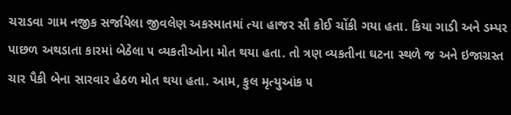ચરાડવા ગામ નજીક સર્જાયેલા જીવલેણ અકસ્માતમાં ત્યા હાજર સૌ કોઈ ચોંકી ગયા હતા. કિયા ગાડી અને ડમ્પર પાછળ અથડાતા કારમાં બેઠેલા ૫ વ્યકતીઓના મોત થયા હતા. તો ત્રણ વ્યકતીના ઘટના સ્થળે જ અને ઇજાગ્રસ્ત ચાર પૈકી બેના સારવાર હેઠળ મોત થયા હતા. આમ, કુલ મૃત્યુઆંક ૫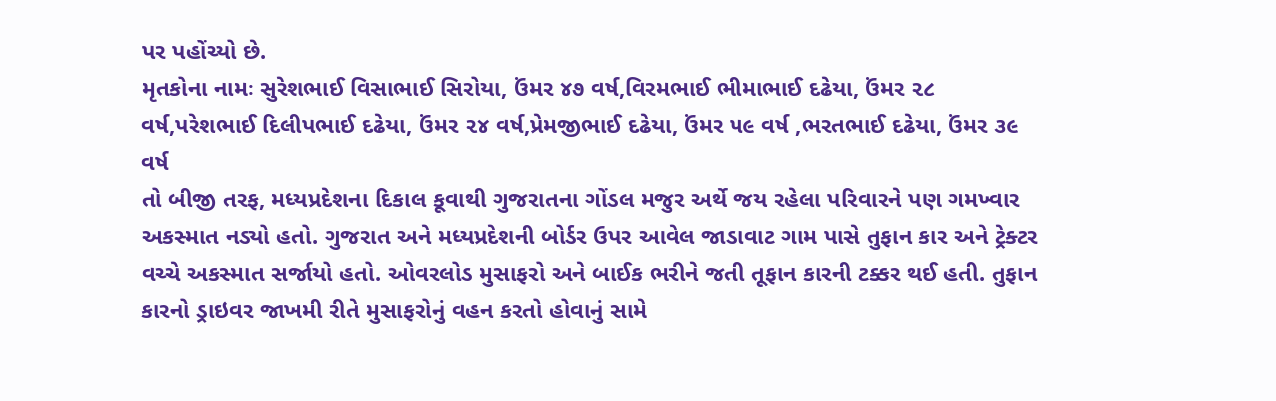પર પહોંચ્યો છે.
મૃતકોના નામઃ સુરેશભાઈ વિસાભાઈ સિરોયા, ઉંમર ૪૭ વર્ષ,વિરમભાઈ ભીમાભાઈ દઢેયા, ઉંમર ૨૮ વર્ષ,પરેશભાઈ દિલીપભાઈ દઢેયા, ઉંમર ૨૪ વર્ષ,પ્રેમજીભાઈ દઢેયા, ઉંમર ૫૯ વર્ષ ,ભરતભાઈ દઢેયા, ઉંમર ૩૯ વર્ષ
તો બીજી તરફ, મધ્યપ્રદેશના દિકાલ કૂવાથી ગુજરાતના ગોંડલ મજુર અર્થે જય રહેલા પરિવારને પણ ગમખ્વાર અકસ્માત નડ્યો હતો. ગુજરાત અને મધ્યપ્રદેશની બોર્ડર ઉપર આવેલ જાડાવાટ ગામ પાસે તુફાન કાર અને ટ્રેક્ટર વચ્ચે અકસ્માત સર્જાયો હતો. ઓવરલોડ મુસાફરો અને બાઈક ભરીને જતી તૂફાન કારની ટક્કર થઈ હતી. તુફાન કારનો ડ્રાઇવર જાખમી રીતે મુસાફરોનું વહન કરતો હોવાનું સામે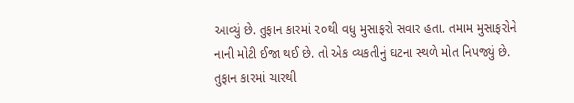આવ્યું છે. તુફાન કારમાં ૨૦થી વધુ મુસાફરો સવાર હતા. તમામ મુસાફરોને નાની મોટી ઈજા થઈ છે. તો એક વ્યકતીનું ઘટના સ્થળે મોત નિપજ્યું છે. તુફાન કારમાં ચારથી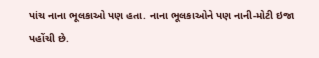પાંચ નાના ભૂલકાઓ પણ હતા. નાના ભૂલકાઓને પણ નાની-મોટી ઇજા પહોંચી છે.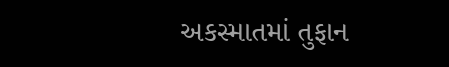અકસ્માતમાં તુફાન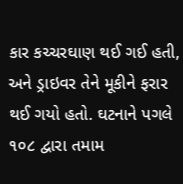કાર કચ્ચરઘાણ થઈ ગઈ હતી, અને ડ્રાઇવર તેને મૂકીને ફરાર થઈ ગયો હતો. ઘટનાને પગલે ૧૦૮ દ્વારા તમામ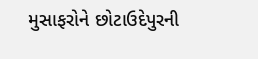મુસાફરોને છોટાઉદેપુરની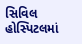સિવિલ હોસ્પિટલમાં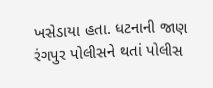ખસેડાયા હતા. ધટનાની જાણ રંગપુર પોલીસને થતાં પોલીસ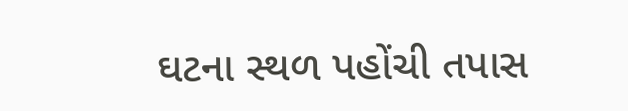ઘટના સ્થળ પહોંચી તપાસ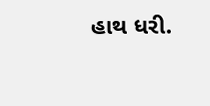હાથ ધરી.